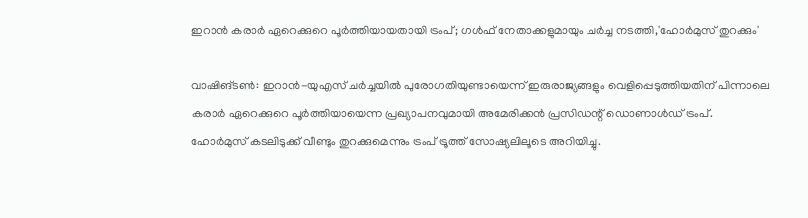ഇറാൻ കരാർ ഏറെക്കുറെ പൂർത്തിയായതായി ട്രംപ്; ഗൾഫ് നേതാക്കളുമായും ചർച്ച നടത്തി,'ഹോർമുസ് തുറക്കും'

വാഷിങ്ടൺ: ഇറാൻ-യുഎസ് ചർച്ചയിൽ പുരോഗതിയുണ്ടായെന്ന് ഇരുരാജ്യങ്ങളും വെളിപ്പെടുത്തിയതിന് പിന്നാലെ കരാർ ഏറെക്കുറെ പൂർത്തിയായെന്ന പ്രഖ്യാപനവുമായി അമേരിക്കൻ പ്രസിഡന്റ് ഡൊണാൾഡ് ട്രംപ്. ഹോർമുസ് കടലിടുക്ക് വീണ്ടും തുറക്കുമെന്നും ട്രംപ് ട്രൂത്ത് സോഷ്യലിലൂടെ അറിയിച്ചു.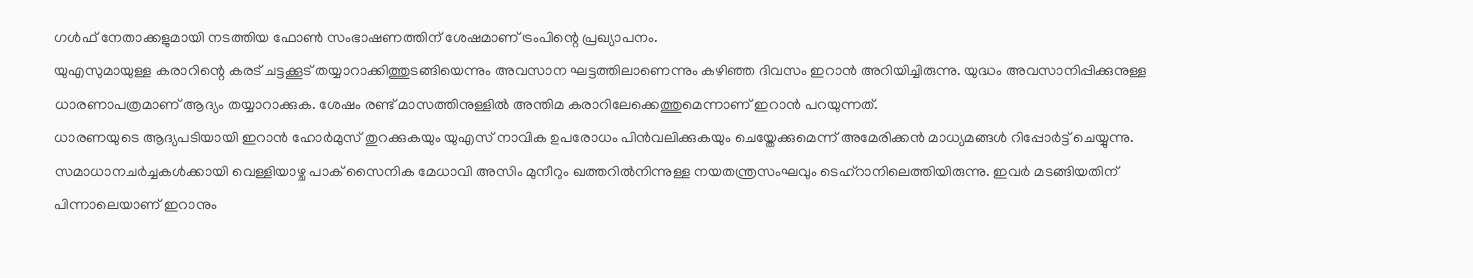ഗൾഫ് നേതാക്കളുമായി നടത്തിയ ഫോൺ സംഭാഷണത്തിന് ശേഷമാണ് ട്രംപിന്റെ പ്രഖ്യാപനം.
യുഎസുമായുള്ള കരാറിന്റെ കരട് ചട്ടക്കൂട് തയ്യാറാക്കിത്തുടങ്ങിയെന്നും അവസാന ഘട്ടത്തിലാണെന്നും കഴിഞ്ഞ ദിവസം ഇറാൻ അറിയിച്ചിരുന്നു. യുദ്ധം അവസാനിപ്പിക്കുനുള്ള ധാരണാപത്രമാണ് ആദ്യം തയ്യാറാക്കുക. ശേഷം രണ്ട് മാസത്തിനുള്ളിൽ അന്തിമ കരാറിലേക്കെത്തുമെന്നാണ് ഇറാൻ പറയുന്നത്.
ധാരണയുടെ ആദ്യപടിയായി ഇറാൻ ഹോർമുസ് തുറക്കുകയും യുഎസ് നാവിക ഉപരോധം പിൻവലിക്കുകയും ചെയ്തേക്കുമെന്ന് അമേരിക്കൻ മാധ്യമങ്ങൾ റിപ്പോർട്ട് ചെയ്യുന്നു. സമാധാനചർച്ചകൾക്കായി വെള്ളിയാഴ്ച പാക് സൈനിക മേധാവി അസിം മുനീറും ഖത്തറിൽനിന്നുള്ള നയതന്ത്രസംഘവും ടെഹ്റാനിലെത്തിയിരുന്നു. ഇവർ മടങ്ങിയതിന് പിന്നാലെയാണ് ഇറാനും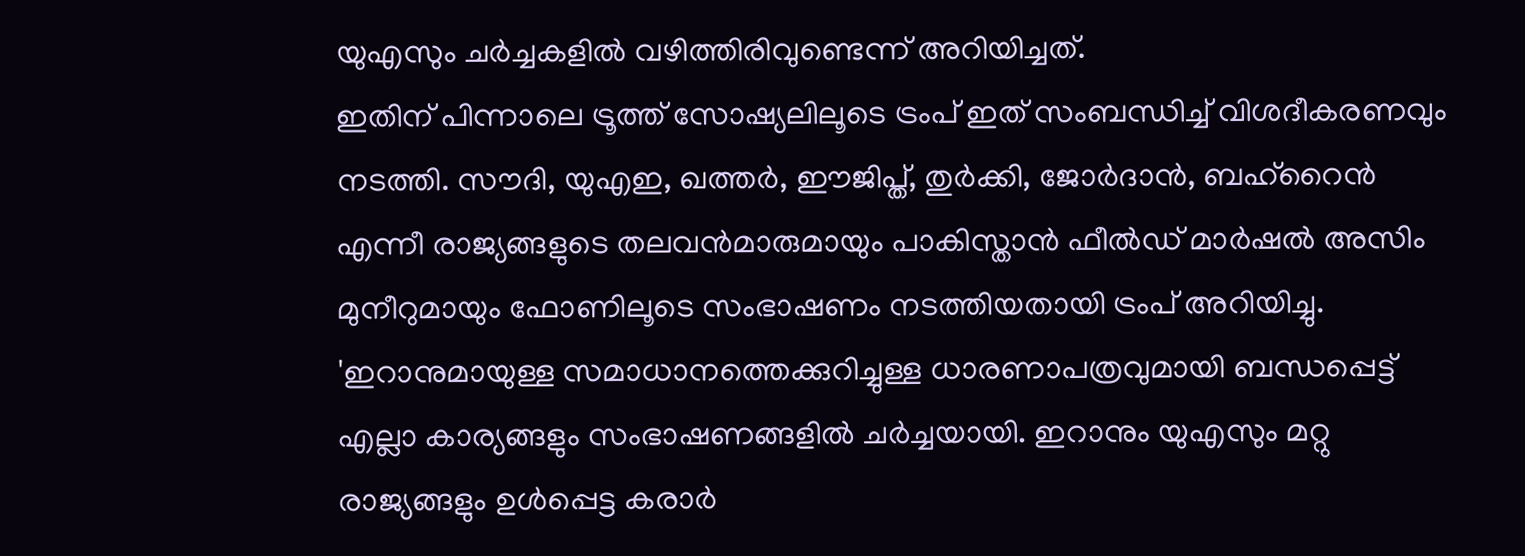യുഎസും ചർച്ചകളിൽ വഴിത്തിരിവുണ്ടെന്ന് അറിയിച്ചത്.
ഇതിന് പിന്നാലെ ട്രൂത്ത് സോഷ്യലിലൂടെ ട്രംപ് ഇത് സംബന്ധിച്ച് വിശദീകരണവും നടത്തി. സൗദി, യുഎഇ, ഖത്തർ, ഈജിപ്ത്, തുർക്കി, ജോർദാൻ, ബഹ്റൈൻ എന്നീ രാജ്യങ്ങളുടെ തലവൻമാരുമായും പാകിസ്താൻ ഫീൽഡ് മാർഷൽ അസിം മുനീറുമായും ഫോണിലൂടെ സംഭാഷണം നടത്തിയതായി ട്രംപ് അറിയിച്ചു. 'ഇറാനുമായുള്ള സമാധാനത്തെക്കുറിച്ചുള്ള ധാരണാപത്രവുമായി ബന്ധപ്പെട്ട് എല്ലാ കാര്യങ്ങളും സംഭാഷണങ്ങളിൽ ചർച്ചയായി. ഇറാനും യുഎസും മറ്റു രാജ്യങ്ങളും ഉൾപ്പെട്ട കരാർ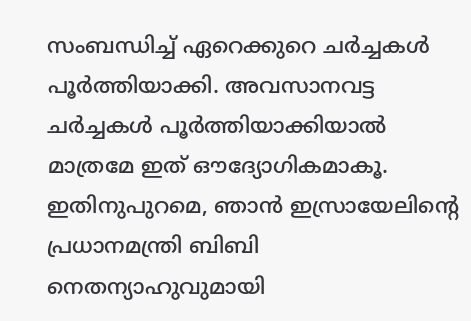സംബന്ധിച്ച് ഏറെക്കുറെ ചർച്ചകൾ പൂർത്തിയാക്കി. അവസാനവട്ട ചർച്ചകൾ പൂർത്തിയാക്കിയാൽ മാത്രമേ ഇത് ഔദ്യോഗികമാകൂ. ഇതിനുപുറമെ, ഞാൻ ഇസ്രായേലിന്റെ പ്രധാനമന്ത്രി ബിബി നെതന്യാഹുവുമായി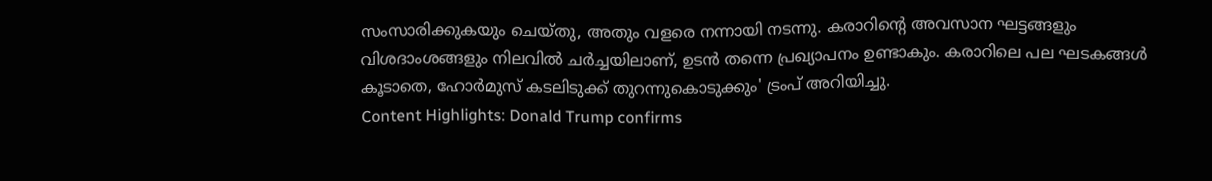സംസാരിക്കുകയും ചെയ്തു, അതും വളരെ നന്നായി നടന്നു. കരാറിന്റെ അവസാന ഘട്ടങ്ങളും വിശദാംശങ്ങളും നിലവിൽ ചർച്ചയിലാണ്, ഉടൻ തന്നെ പ്രഖ്യാപനം ഉണ്ടാകും. കരാറിലെ പല ഘടകങ്ങൾ കൂടാതെ, ഹോർമുസ് കടലിടുക്ക് തുറന്നുകൊടുക്കും' ട്രംപ് അറിയിച്ചു.
Content Highlights: Donald Trump confirms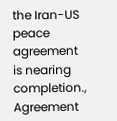the Iran-US peace agreement is nearing completion., Agreement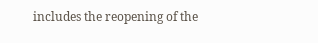includes the reopening of the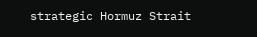strategic Hormuz Strait